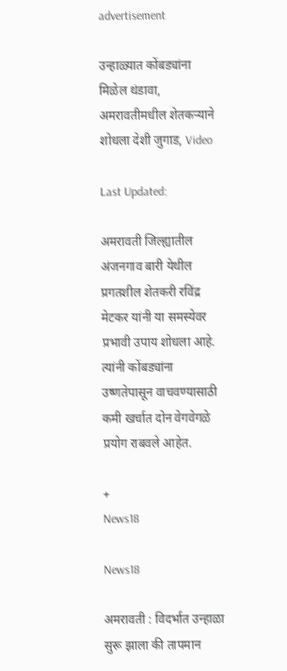advertisement

उन्हाळ्यात कोंबड्यांना मिळेल थंडावा, अमरावतीमधील शेतकऱ्याने शोधला देशी जुगाड, Video

Last Updated:

अमरावती जिल्ह्यातील अंजनगाव बारी येथील प्रगतशील शेतकरी रविंद्र मेटकर यांनी या समस्येवर प्रभावी उपाय शोधला आहे. त्यांनी कोंबड्यांना उष्णतेपासून वाचवण्यासाठी कमी खर्चात दोन वेगवेगळे प्रयोग राबवले आहेत.

+
News18

News18

अमरावती : विदर्भात उन्हाळा सुरू झाला की तापमान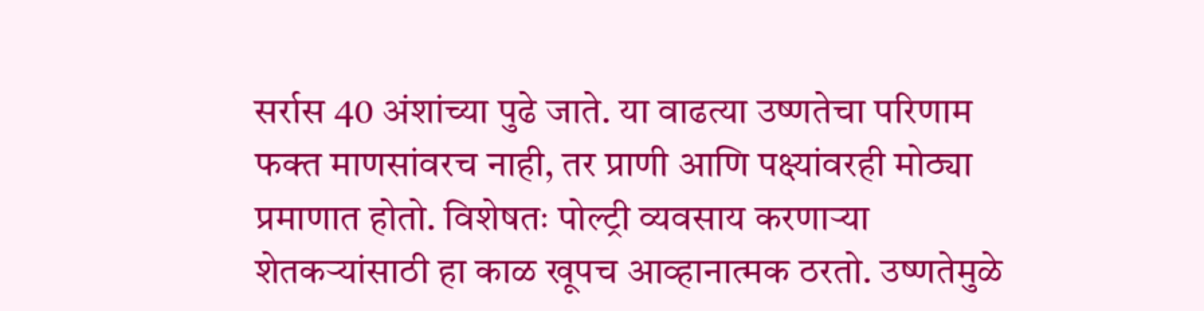सर्रास 40 अंशांच्या पुढे जाते. या वाढत्या उष्णतेचा परिणाम फक्त माणसांवरच नाही, तर प्राणी आणि पक्ष्यांवरही मोठ्या प्रमाणात होतो. विशेषतः पोल्ट्री व्यवसाय करणाऱ्या शेतकऱ्यांसाठी हा काळ खूपच आव्हानात्मक ठरतो. उष्णतेमुळे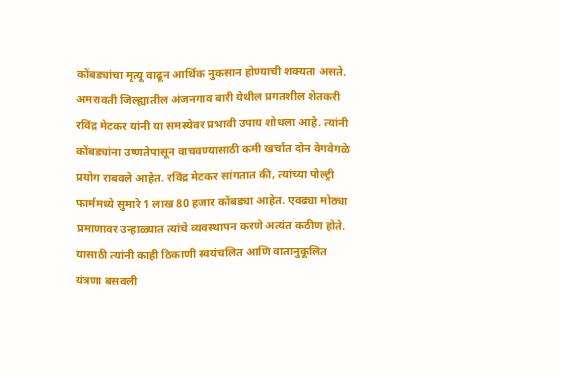कोंबड्यांचा मृत्यू वाढून आर्थिक नुकसान होण्याची शक्यता असते.
अमरावती जिल्ह्यातील अंजनगाव बारी येथील प्रगतशील शेतकरी रविंद्र मेटकर यांनी या समस्येवर प्रभावी उपाय शोधला आहे. त्यांनी कोंबड्यांना उष्णतेपासून वाचवण्यासाठी कमी खर्चात दोन वेगवेगळे प्रयोग राबवले आहेत. रविंद्र मेटकर सांगतात की, त्यांच्या पोल्ट्री फार्ममध्ये सुमारे 1 लाख 80 हजार कोंबड्या आहेत. एवढ्या मोठ्या प्रमाणावर उन्हाळ्यात त्यांचे व्यवस्थापन करणे अत्यंत कठीण होते. यासाठी त्यांनी काही ठिकाणी स्वयंचलित आणि वातानुकूलित यंत्रणा बसवली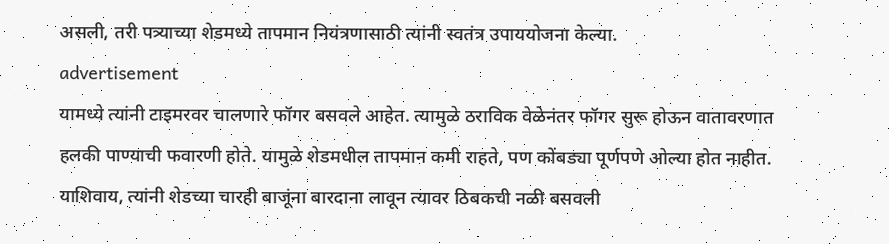असली, तरी पत्र्याच्या शेडमध्ये तापमान नियंत्रणासाठी त्यांनी स्वतंत्र उपाययोजना केल्या.
advertisement
यामध्ये त्यांनी टाइमरवर चालणारे फॉगर बसवले आहेत. त्यामुळे ठराविक वेळेनंतर फॉगर सुरू होऊन वातावरणात हलकी पाण्याची फवारणी होते. यामुळे शेडमधील तापमान कमी राहते, पण कोंबड्या पूर्णपणे ओल्या होत नाहीत. याशिवाय, त्यांनी शेडच्या चारही बाजूंना बारदाना लावून त्यावर ठिबकची नळी बसवली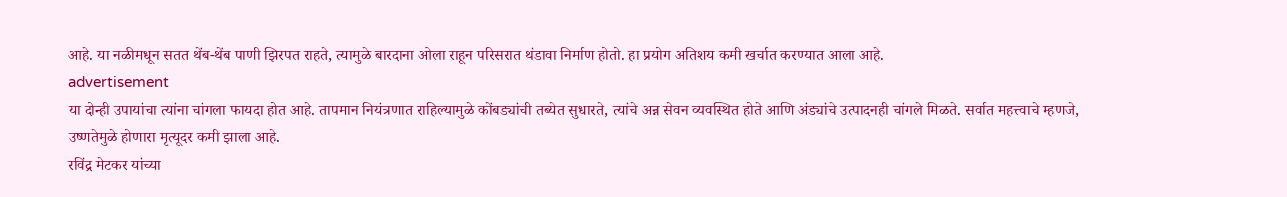आहे. या नळीमधून सतत थेंब-थेंब पाणी झिरपत राहते, त्यामुळे बारदाना ओला राहून परिसरात थंडावा निर्माण होतो. हा प्रयोग अतिशय कमी खर्चात करण्यात आला आहे.
advertisement
या दोन्ही उपायांचा त्यांना चांगला फायदा होत आहे. तापमान नियंत्रणात राहिल्यामुळे कोंबड्यांची तब्येत सुधारते, त्यांचे अन्न सेवन व्यवस्थित होते आणि अंड्यांचे उत्पादनही चांगले मिळते. सर्वात महत्त्वाचे म्हणजे, उष्णतेमुळे होणारा मृत्यूदर कमी झाला आहे.
रविंद्र मेटकर यांच्या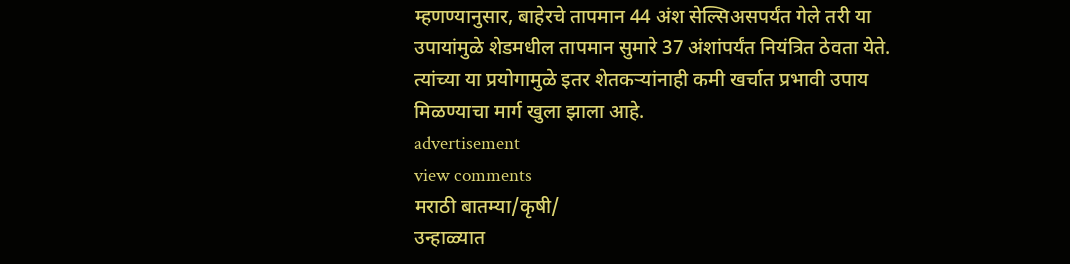म्हणण्यानुसार, बाहेरचे तापमान 44 अंश सेल्सिअसपर्यंत गेले तरी या उपायांमुळे शेडमधील तापमान सुमारे 37 अंशांपर्यंत नियंत्रित ठेवता येते. त्यांच्या या प्रयोगामुळे इतर शेतकऱ्यांनाही कमी खर्चात प्रभावी उपाय मिळण्याचा मार्ग खुला झाला आहे.
advertisement
view comments
मराठी बातम्या/कृषी/
उन्हाळ्यात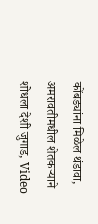कोंबड्यांना मिळेल थंडावा, अमरावतीमधील शेतकऱ्याने शोधला देशी जुगाड, Video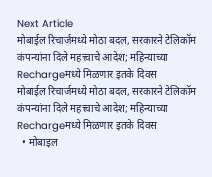Next Article
मोबाईल रिचार्जमध्ये मोठा बदल, सरकारने टेलिकॉम कंपन्यांना दिले महत्त्वाचे आदेश; महिन्याच्या Rechargeमध्ये मिळणार इतके दिवस
मोबाईल रिचार्जमध्ये मोठा बदल, सरकारने टेलिकॉम कंपन्यांना दिले महत्त्वाचे आदेश; महिन्याच्या Rechargeमध्ये मिळणार इतके दिवस
  • मोबाइल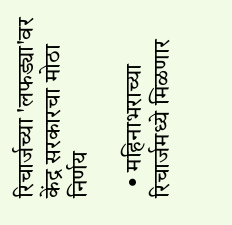रिचार्जच्या 'लफड्या'वर केंद्र सरकारचा मोठा निर्णय

  • महिनाभराच्या रिचार्जमध्ये मिळणार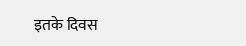इतके दिवस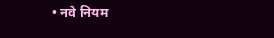• नवे नियम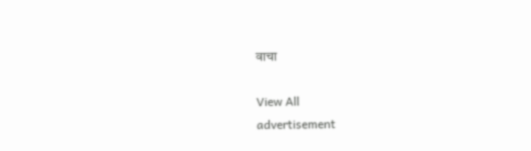वाचा

View All
advertisement